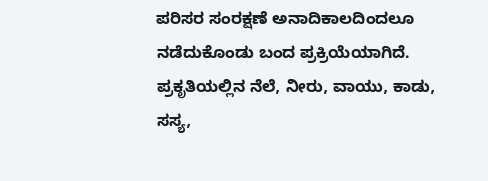ಪರಿಸರ ಸಂರಕ್ಷಣೆ ಅನಾದಿಕಾಲದಿಂದಲೂ ನಡೆದುಕೊಂಡು ಬಂದ ಪ್ರಕ್ರಿಯೆಯಾಗಿದೆ. ಪ್ರಕೃತಿಯಲ್ಲಿನ ನೆಲೆ, ನೀರು, ವಾಯು, ಕಾಡು, ಸಸ್ಯ,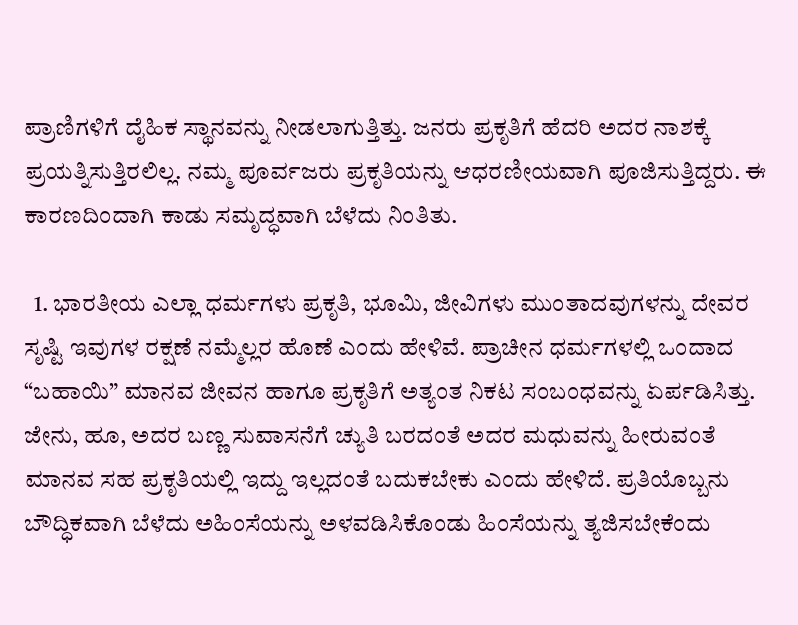ಪ್ರಾಣಿಗಳಿಗೆ ದೈಹಿಕ ಸ್ಥಾನವನ್ನು ನೀಡಲಾಗುತ್ತಿತ್ತು. ಜನರು ಪ್ರಕೃತಿಗೆ ಹೆದರಿ ಅದರ ನಾಶಕ್ಕೆ ಪ್ರಯತ್ನಿಸುತ್ತಿರಲಿಲ್ಲ. ನಮ್ಮ ಪೂರ್ವಜರು ಪ್ರಕೃತಿಯನ್ನು ಆಧರಣೀಯವಾಗಿ ಪೂಜಿಸುತ್ತಿದ್ದರು. ಈ ಕಾರಣದಿಂದಾಗಿ ಕಾಡು ಸಮೃದ್ಧವಾಗಿ ಬೆಳೆದು ನಿಂತಿತು.

  1. ಭಾರತೀಯ ಎಲ್ಲಾ ಧರ್ಮಗಳು ಪ್ರಕೃತಿ, ಭೂಮಿ, ಜೀವಿಗಳು ಮುಂತಾದವುಗಳನ್ನು ದೇವರ ಸೃಷ್ಟಿ ಇವುಗಳ ರಕ್ಷಣೆ ನಮ್ಮೆಲ್ಲರ ಹೊಣೆ ಎಂದು ಹೇಳಿವೆ. ಪ್ರಾಚೀನ ಧರ್ಮಗಳಲ್ಲಿ ಒಂದಾದ “ಬಹಾಯಿ” ಮಾನವ ಜೀವನ ಹಾಗೂ ಪ್ರಕೃತಿಗೆ ಅತ್ಯಂತ ನಿಕಟ ಸಂಬಂಧವನ್ನು ಏರ್ಪಡಿಸಿತ್ತು. ಜೇನು, ಹೂ, ಅದರ ಬಣ್ಣ ಸುವಾಸನೆಗೆ ಚ್ಯುತಿ ಬರದಂತೆ ಅದರ ಮಧುವನ್ನು ಹೀರುವಂತೆ ಮಾನವ ಸಹ ಪ್ರಕೃತಿಯಲ್ಲಿ ಇದ್ದು ಇಲ್ಲದಂತೆ ಬದುಕಬೇಕು ಎಂದು ಹೇಳಿದೆ. ಪ್ರತಿಯೊಬ್ಬನು ಬೌದ್ಧಿಕವಾಗಿ ಬೆಳೆದು ಅಹಿಂಸೆಯನ್ನು ಅಳವಡಿಸಿಕೊಂಡು ಹಿಂಸೆಯನ್ನು ತ್ಯಜಿಸಬೇಕೆಂದು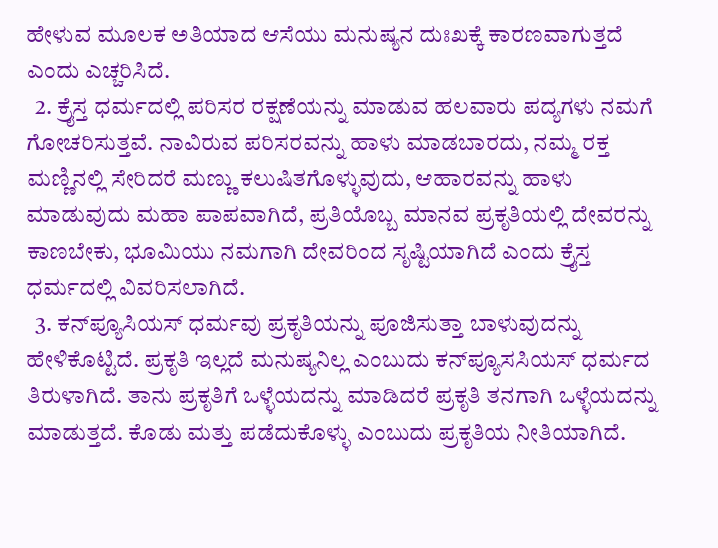ಹೇಳುವ ಮೂಲಕ ಅತಿಯಾದ ಆಸೆಯು ಮನುಷ್ಯನ ದುಃಖಕ್ಕೆ ಕಾರಣವಾಗುತ್ತದೆ ಎಂದು ಎಚ್ಚರಿಸಿದೆ.
  2. ಕ್ರೈಸ್ತ ಧರ್ಮದಲ್ಲಿ ಪರಿಸರ ರಕ್ಷಣೆಯನ್ನು ಮಾಡುವ ಹಲವಾರು ಪದ್ಯಗಳು ನಮಗೆ ಗೋಚರಿಸುತ್ತವೆ. ನಾವಿರುವ ಪರಿಸರವನ್ನು ಹಾಳು ಮಾಡಬಾರದು, ನಮ್ಮ ರಕ್ತ ಮಣ್ಣಿನಲ್ಲಿ ಸೇರಿದರೆ ಮಣ್ಣು ಕಲುಷಿತಗೊಳ್ಳುವುದು, ಆಹಾರವನ್ನು ಹಾಳು ಮಾಡುವುದು ಮಹಾ ಪಾಪವಾಗಿದೆ, ಪ್ರತಿಯೊಬ್ಬ ಮಾನವ ಪ್ರಕೃತಿಯಲ್ಲಿ ದೇವರನ್ನು ಕಾಣಬೇಕು, ಭೂಮಿಯು ನಮಗಾಗಿ ದೇವರಿಂದ ಸೃಷ್ಟಿಯಾಗಿದೆ ಎಂದು ಕ್ರೈಸ್ತ ಧರ್ಮದಲ್ಲಿ ವಿವರಿಸಲಾಗಿದೆ.
  3. ಕನ್‌ಪ್ಯೂಸಿಯಸ್‌ ಧರ್ಮವು ಪ್ರಕೃತಿಯನ್ನು ಪೂಜಿಸುತ್ತಾ ಬಾಳುವುದನ್ನು ಹೇಳಿಕೊಟ್ಟಿದೆ. ಪ್ರಕೃತಿ ಇಲ್ಲದೆ ಮನುಷ್ಯನಿಲ್ಲ ಎಂಬುದು ಕನ್‌ಪ್ಯೂಸಸಿಯಸ್ ಧರ್ಮದ ತಿರುಳಾಗಿದೆ. ತಾನು ಪ್ರಕೃತಿಗೆ ಒಳ್ಳೆಯದನ್ನು ಮಾಡಿದರೆ ಪ್ರಕೃತಿ ತನಗಾಗಿ ಒಳ್ಳೆಯದನ್ನು ಮಾಡುತ್ತದೆ. ಕೊಡು ಮತ್ತು ಪಡೆದುಕೊಳ್ಳು ಎಂಬುದು ಪ್ರಕೃತಿಯ ನೀತಿಯಾಗಿದೆ.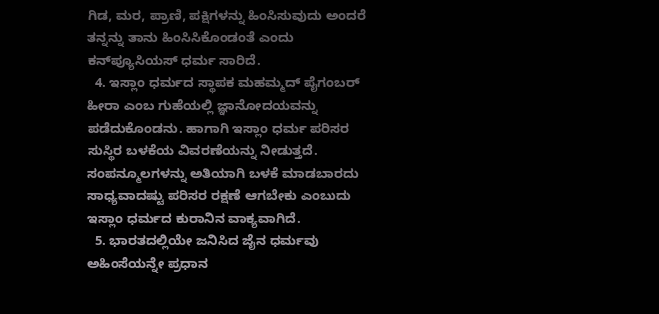ಗಿಡ, ಮರ, ಪ್ರಾಣಿ, ಪಕ್ಷಿಗಳನ್ನು ಹಿಂಸಿಸುವುದು ಅಂದರೆ ತನ್ನನ್ನು ತಾನು ಹಿಂಸಿಸಿಕೊಂಡಂತೆ ಎಂದು ಕನ್‌ಪ್ಯೂಸಿಯಸ್ ಧರ್ಮ ಸಾರಿದೆ.
  4. ಇಸ್ಲಾಂ ಧರ್ಮದ ಸ್ಥಾಪಕ ಮಹಮ್ಮದ್ ಪೈಗಂಬರ್ ಹೀರಾ ಎಂಬ ಗುಹೆಯಲ್ಲಿ ಜ್ಞಾನೋದಯವನ್ನು ಪಡೆದುಕೊಂಡನು. ಹಾಗಾಗಿ ಇಸ್ಲಾಂ ಧರ್ಮ ಪರಿಸರ ಸುಸ್ಥಿರ ಬಳಕೆಯ ವಿವರಣೆಯನ್ನು ನೀಡುತ್ತದೆ. ಸಂಪನ್ಮೂಲಗಳನ್ನು ಅತಿಯಾಗಿ ಬಳಕೆ ಮಾಡಬಾರದು ಸಾಧ್ಯವಾದಷ್ಟು ಪರಿಸರ ರಕ್ಷಣೆ ಆಗಬೇಕು ಎಂಬುದು ಇಸ್ಲಾಂ ಧರ್ಮದ ಕುರಾನಿನ ವಾಕ್ಯವಾಗಿದೆ.
  5. ಭಾರತದಲ್ಲಿಯೇ ಜನಿಸಿದ ಜೈನ ಧರ್ಮವು ಅಹಿಂಸೆಯನ್ನೇ ಪ್ರಧಾನ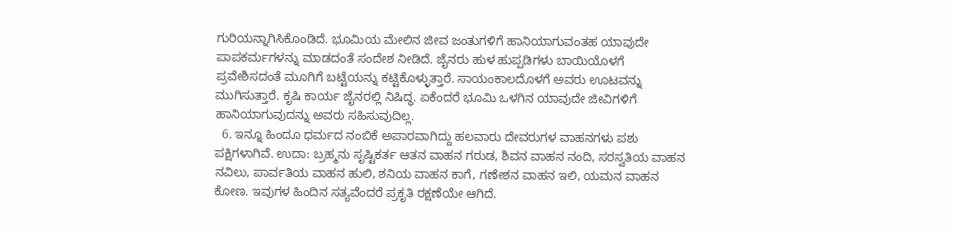ಗುರಿಯನ್ನಾಗಿಸಿಕೊಂಡಿದೆ. ಭೂಮಿಯ ಮೇಲಿನ ಜೀವ ಜಂತುಗಳಿಗೆ ಹಾನಿಯಾಗುವಂತಹ ಯಾವುದೇ ಪಾಪಕರ್ಮಗಳನ್ನು ಮಾಡದಂತೆ ಸಂದೇಶ ನೀಡಿದೆ. ಜೈನರು ಹುಳ ಹುಪ್ಪಡಿಗಳು ಬಾಯಿಯೊಳಗೆ ಪ್ರವೇಶಿಸದಂತೆ ಮೂಗಿಗೆ ಬಟ್ಟೆಯನ್ನು ಕಟ್ಟಿಕೊಳ್ಳುತ್ತಾರೆ. ಸಾಯಂಕಾಲದೊಳಗೆ ಅವರು ಊಟವನ್ನು ಮುಗಿಸುತ್ತಾರೆ. ಕೃಷಿ ಕಾರ್ಯ ಜೈನರಲ್ಲಿ ನಿಷಿದ್ಧ. ಏಕೆಂದರೆ ಭೂಮಿ ಒಳಗಿನ ಯಾವುದೇ ಜೀವಿಗಳಿಗೆ ಹಾನಿಯಾಗುವುದನ್ನು ಅವರು ಸಹಿಸುವುದಿಲ್ಲ.
  6. ಇನ್ನೂ ಹಿಂದೂ ಧರ್ಮದ ನಂಬಿಕೆ ಅಪಾರವಾಗಿದ್ದು ಹಲವಾರು ದೇವರುಗಳ ವಾಹನಗಳು ಪಶು ಪಕ್ಷಿಗಳಾಗಿವೆ. ಉದಾ: ಬ್ರಹ್ಮನು ಸೃಷ್ಟಿಕರ್ತ ಆತನ ವಾಹನ ಗರುಡ, ಶಿವನ ವಾಹನ ನಂದಿ, ಸರಸ್ವತಿಯ ವಾಹನ ನವಿಲು, ಪಾರ್ವತಿಯ ವಾಹನ ಹುಲಿ, ಶನಿಯ ವಾಹನ ಕಾಗೆ, ಗಣೇಶನ ವಾಹನ ಇಲಿ, ಯಮನ ವಾಹನ ಕೋಣ. ಇವುಗಳ ಹಿಂದಿನ ಸತ್ಯವೆಂದರೆ ಪ್ರಕೃತಿ ರಕ್ಷಣೆಯೇ ಆಗಿದೆ.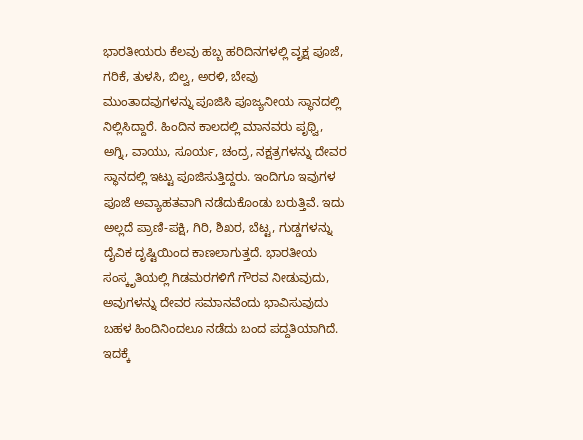ಭಾರತೀಯರು ಕೆಲವು ಹಬ್ಬ ಹರಿದಿನಗಳಲ್ಲಿ ವೃಕ್ಷ ಪೂಜೆ, ಗರಿಕೆ, ತುಳಸಿ, ಬಿಲ್ವ, ಅರಳಿ, ಬೇವು ಮುಂತಾದವುಗಳನ್ನು ಪೂಜಿಸಿ ಪೂಜ್ಯನೀಯ ಸ್ಥಾನದಲ್ಲಿ ನಿಲ್ಲಿಸಿದ್ದಾರೆ. ಹಿಂದಿನ ಕಾಲದಲ್ಲಿ ಮಾನವರು ಪೃಥ್ವಿ, ಅಗ್ನಿ, ವಾಯು, ಸೂರ್ಯ, ಚಂದ್ರ, ನಕ್ಷತ್ರಗಳನ್ನು ದೇವರ ಸ್ಥಾನದಲ್ಲಿ ಇಟ್ಟು ಪೂಜಿಸುತ್ತಿದ್ದರು. ಇಂದಿಗೂ ಇವುಗಳ ಪೂಜೆ ಅವ್ಯಾಹತವಾಗಿ ನಡೆದುಕೊಂಡು ಬರುತ್ತಿವೆ. ಇದು ಅಲ್ಲದೆ ಪ್ರಾಣಿ-ಪಕ್ಷಿ, ಗಿರಿ, ಶಿಖರ, ಬೆಟ್ಟ, ಗುಡ್ಡಗಳನ್ನು ದೈವಿಕ ದೃಷ್ಟಿಯಿಂದ ಕಾಣಲಾಗುತ್ತದೆ. ಭಾರತೀಯ ಸಂಸ್ಕೃತಿಯಲ್ಲಿ ಗಿಡಮರಗಳಿಗೆ ಗೌರವ ನೀಡುವುದು, ಅವುಗಳನ್ನು ದೇವರ ಸಮಾನವೆಂದು ಭಾವಿಸುವುದು ಬಹಳ ಹಿಂದಿನಿಂದಲೂ ನಡೆದು ಬಂದ ಪದ್ದತಿಯಾಗಿದೆ. ಇದಕ್ಕೆ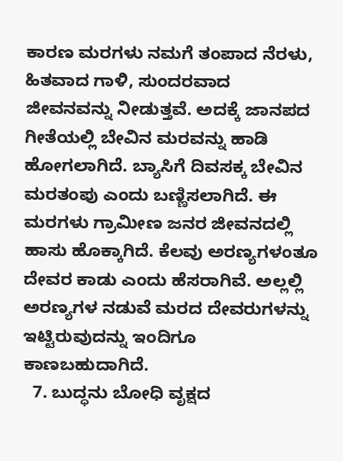ಕಾರಣ ಮರಗಳು ನಮಗೆ ತಂಪಾದ ನೆರಳು, ಹಿತವಾದ ಗಾಳಿ, ಸುಂದರವಾದ ಜೀವನವನ್ನು ನೀಡುತ್ತವೆ. ಅದಕ್ಕೆ ಜಾನಪದ ಗೀತೆಯಲ್ಲಿ ಬೇವಿನ ಮರವನ್ನು ಹಾಡಿ ಹೋಗಲಾಗಿದೆ. ಬ್ಯಾಸಿಗೆ ದಿವಸಕ್ಕ ಬೇವಿನ ಮರತಂಪು ಎಂದು ಬಣ್ಣಿಸಲಾಗಿದೆ. ಈ ಮರಗಳು ಗ್ರಾಮೀಣ ಜನರ ಜೀವನದಲ್ಲಿ ಹಾಸು ಹೊಕ್ಕಾಗಿದೆ. ಕೆಲವು ಅರಣ್ಯಗಳಂತೂ ದೇವರ ಕಾಡು ಎಂದು ಹೆಸರಾಗಿವೆ. ಅಲ್ಲಲ್ಲಿ ಅರಣ್ಯಗಳ ನಡುವೆ ಮರದ ದೇವರುಗಳನ್ನು ಇಟ್ಟಿರುವುದನ್ನು ಇಂದಿಗೂ ಕಾಣಬಹುದಾಗಿದೆ.
  7. ಬುದ್ಧನು ಬೋಧಿ ವೃಕ್ಷದ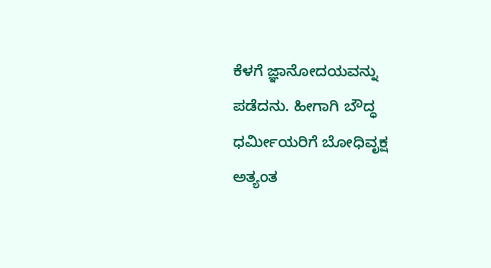ಕೆಳಗೆ ಜ್ಞಾನೋದಯವನ್ನು ಪಡೆದನು. ಹೀಗಾಗಿ ಬೌದ್ಧ ಧರ್ಮೀಯರಿಗೆ ಬೋಧಿವೃಕ್ಷ ಅತ್ಯಂತ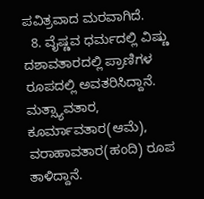ಪವಿತ್ರವಾದ ಮರವಾಗಿದೆ.
  8. ವೈಷ್ಣವ ಧರ್ಮದಲ್ಲಿ ವಿಷ್ಣು ದಶಾವತಾರದಲ್ಲಿ ಪ್ರಾಣಿಗಳ ರೂಪದಲ್ಲಿ ಅವತರಿಸಿದ್ದಾನೆ. ಮತ್ಸ್ಯಾವತಾರ, ಕೂರ್ಮಾವತಾರ(ಆಮೆ), ವರಾಹಾವತಾರ(ಹಂದಿ) ರೂಪ ತಾಳಿದ್ದಾನೆ.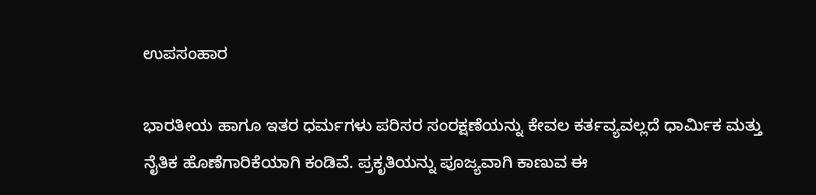ಉಪಸಂಹಾರ

ಭಾರತೀಯ ಹಾಗೂ ಇತರ ಧರ್ಮಗಳು ಪರಿಸರ ಸಂರಕ್ಷಣೆಯನ್ನು ಕೇವಲ ಕರ್ತವ್ಯವಲ್ಲದೆ ಧಾರ್ಮಿಕ ಮತ್ತು ನೈತಿಕ ಹೊಣೆಗಾರಿಕೆಯಾಗಿ ಕಂಡಿವೆ. ಪ್ರಕೃತಿಯನ್ನು ಪೂಜ್ಯವಾಗಿ ಕಾಣುವ ಈ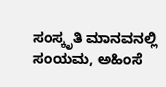ಸಂಸ್ಕೃತಿ ಮಾನವನಲ್ಲಿ ಸಂಯಮ, ಅಹಿಂಸೆ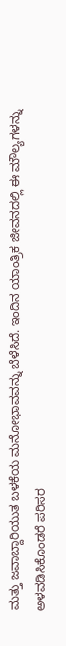ಮತ್ತು ಜವಾಬ್ದಾರಿಯುತ ಬಳಕೆಯ ಮನೋಭಾವವನ್ನು ಬೆಳೆಸಿದೆ. ಇಂದಿನ ಯಾಂತ್ರಿಕ ಜೀವನದಲ್ಲಿ ಈ ಮೌಲ್ಯಗಳನ್ನು ಅಳವಡಿಸಿಕೊಂಡರೆ ಪರಿಸರ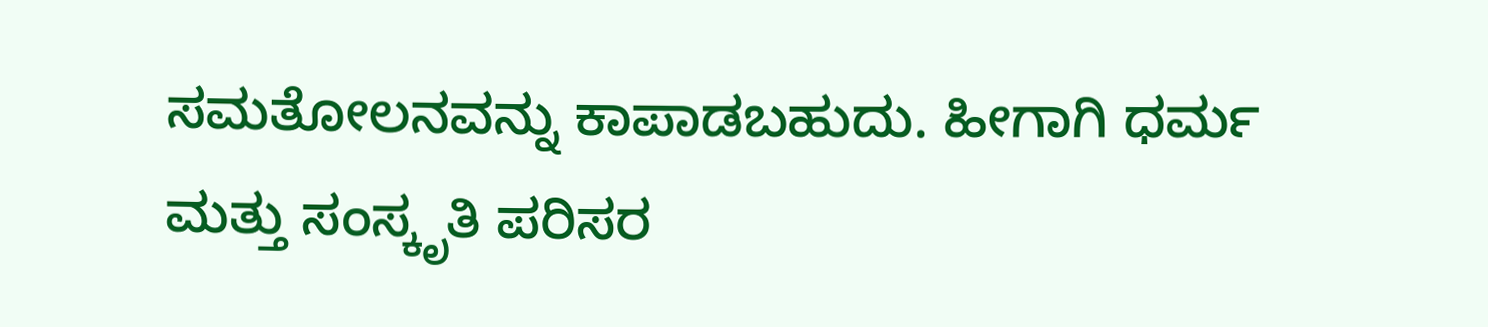ಸಮತೋಲನವನ್ನು ಕಾಪಾಡಬಹುದು. ಹೀಗಾಗಿ ಧರ್ಮ ಮತ್ತು ಸಂಸ್ಕೃತಿ ಪರಿಸರ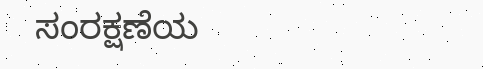ಸಂರಕ್ಷಣೆಯ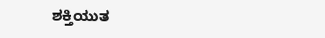ಶಕ್ತಿಯುತ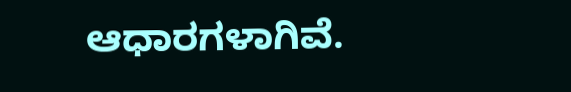ಆಧಾರಗಳಾಗಿವೆ.